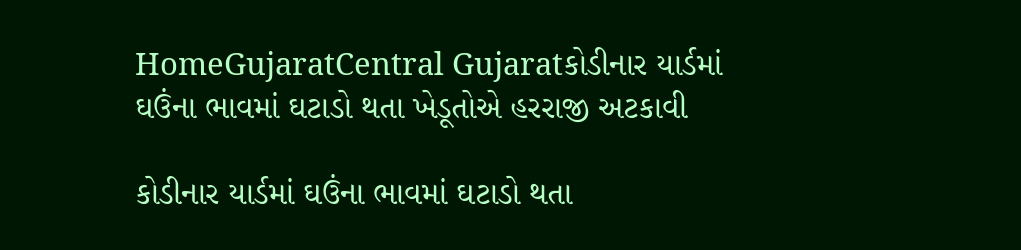HomeGujaratCentral Gujaratકોડીનાર યાર્ડમાં ઘઉંના ભાવમાં ઘટાડો થતા ખેડૂતોએ હરરાજી અટકાવી

કોડીનાર યાર્ડમાં ઘઉંના ભાવમાં ઘટાડો થતા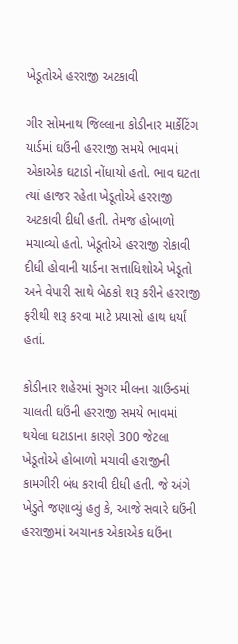ખેડૂતોએ હરરાજી અટકાવી

ગીર સોમનાથ જિલ્લાના કોડીનાર માર્કેટિંગ યાર્ડમાં ઘઉંની હરરાજી સમયે ભાવમાં એકાએક ઘટાડો નોંધાયો હતો. ભાવ ઘટતા ત્યાં હાજર રહેતા ખેડૂતોએ હરરાજી અટકાવી દીધી હતી. તેમજ હોબાળો મચાવ્યો હતો. ખેડૂતોએ હરરાજી રોકાવી દીધી હોવાની યાર્ડના સત્તાધિશોએ ખેડૂતો અને વેપારી સાથે બેઠકો શરૂ કરીને હરરાજી ફરીથી શરૂ કરવા માટે પ્રયાસો હાથ ધર્યાં હતાં.

કોડીનાર શહેરમાં સુગર મીલના ગ્રાઉન્ડમાં ચાલતી ઘઉંની હરરાજી સમયે ભાવમાં થયેલા ઘટાડાના કારણે 300 જેટલા ખેડૂતોએ હોબાળો મચાવી હરાજીની કામગીરી બંધ કરાવી દીધી હતી. જે અંગે ખેડુતે જણાવ્યું હતુ કે, આજે સવારે ઘઉંની હરરાજીમાં અચાનક એકાએક ઘઉંના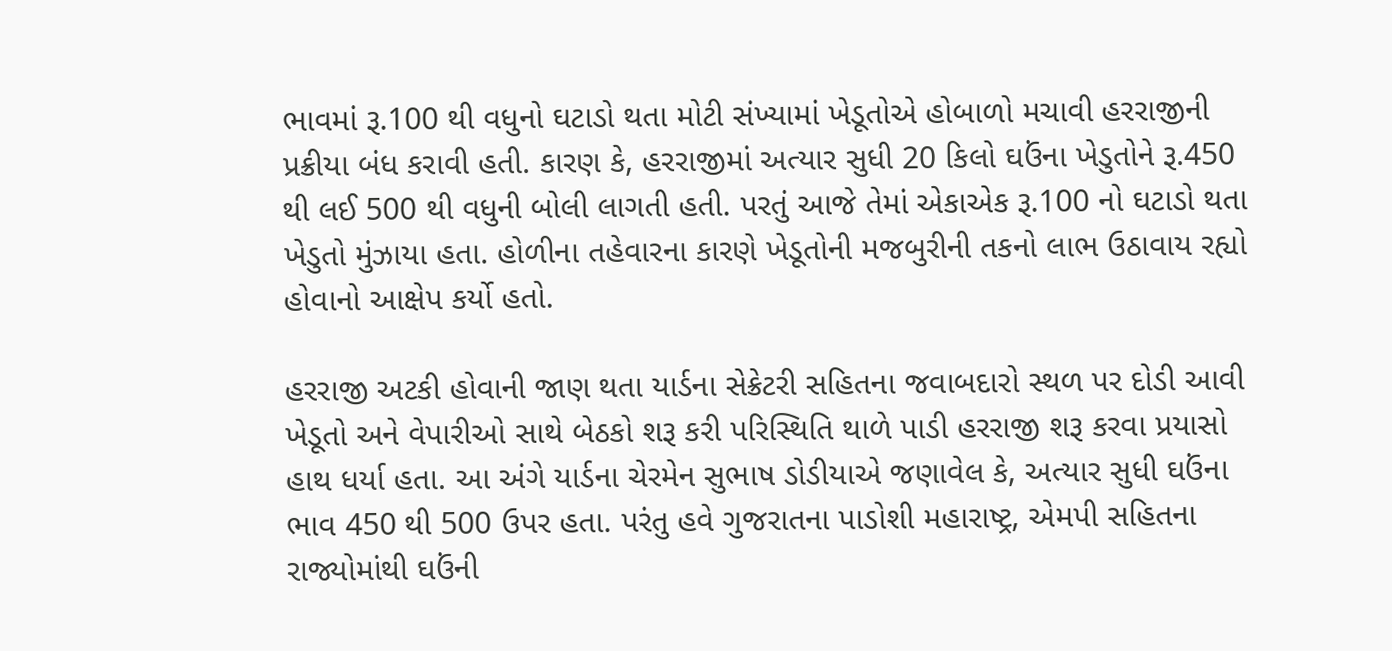ભાવમાં રૂ.100 થી વધુનો ઘટાડો થતા મોટી સંખ્યામાં ખેડૂતોએ હોબાળો મચાવી હરરાજીની પ્રક્રીયા બંધ કરાવી હતી. કારણ કે, હરરાજીમાં અત્યાર સુધી 20 કિલો ઘઉંના ખેડુતોને રૂ.450 થી લઈ 500 થી વધુની બોલી લાગતી હતી. પરતું આજે તેમાં એકાએક રૂ.100 નો ઘટાડો થતા ખેડુતો મુંઝાયા હતા. હોળીના તહેવારના કારણે ખેડૂતોની મજબુરીની તકનો લાભ ઉઠાવાય રહ્યો હોવાનો આક્ષેપ કર્યો હતો.

હરરાજી અટકી હોવાની જાણ થતા યાર્ડના સેક્રેટરી સહિતના જવાબદારો સ્થળ પર દોડી આવી ખેડૂતો અને વેપારીઓ સાથે બેઠકો શરૂ કરી પરિસ્થિતિ થાળે પાડી હરરાજી શરૂ કરવા પ્રયાસો હાથ ધર્યા હતા. આ અંગે યાર્ડના ચેરમેન સુભાષ ડોડીયાએ જણાવેલ કે, અત્યાર સુધી ઘઉંના ભાવ 450 થી 500 ઉપર હતા. પરંતુ હવે ગુજરાતના પાડોશી મહારાષ્ટ્ર, એમપી સહિતના રાજ્યોમાંથી ઘઉંની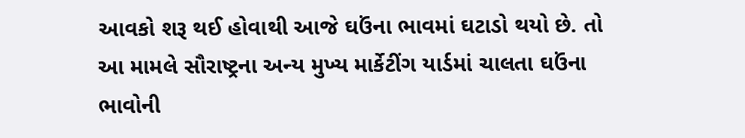આવકો શરૂ થઈ હોવાથી આજે ઘઉંના ભાવમાં ઘટાડો થયો છે. તો આ મામલે સૌરાષ્ટ્રના અન્ય મુખ્ય માર્કેટીંગ યાર્ડમાં ચાલતા ઘઉંના ભાવોની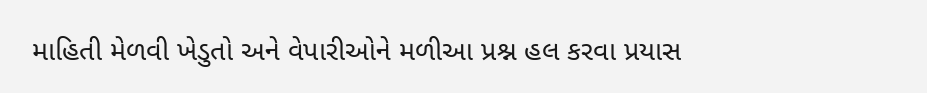માહિતી મેળવી ખેડુતો અને વેપારીઓને મળીઆ પ્રશ્ન હલ કરવા પ્રયાસ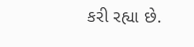કરી રહ્યા છે.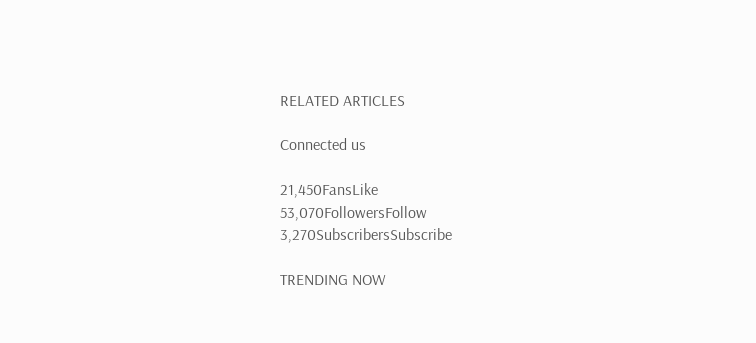RELATED ARTICLES

Connected us

21,450FansLike
53,070FollowersFollow
3,270SubscribersSubscribe

TRENDING NOW